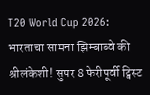T20 World Cup 2026: भारताचा सामना झिम्बाब्वे की श्रीलंकेशी! सुपर 8 फेरीपूर्वी ट्विस्ट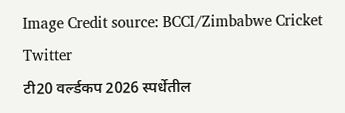Image Credit source: BCCI/Zimbabwe Cricket Twitter
टी20 वर्ल्डकप 2026 स्पर्धेतील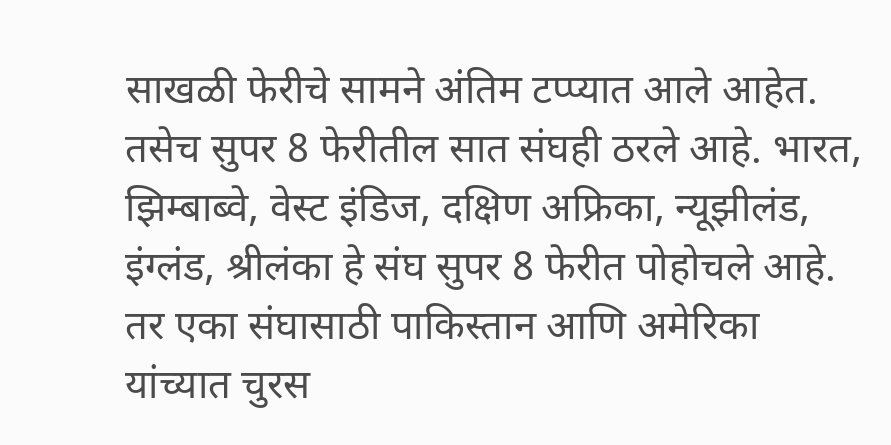साखळी फेरीचे सामने अंतिम टप्प्यात आले आहेत. तसेच सुपर 8 फेरीतील सात संघही ठरले आहे. भारत, झिम्बाब्वे, वेस्ट इंडिज, दक्षिण अफ्रिका, न्यूझीलंड, इंग्लंड, श्रीलंका हे संघ सुपर 8 फेरीत पोहोचले आहे. तर एका संघासाठी पाकिस्तान आणि अमेरिका यांच्यात चुरस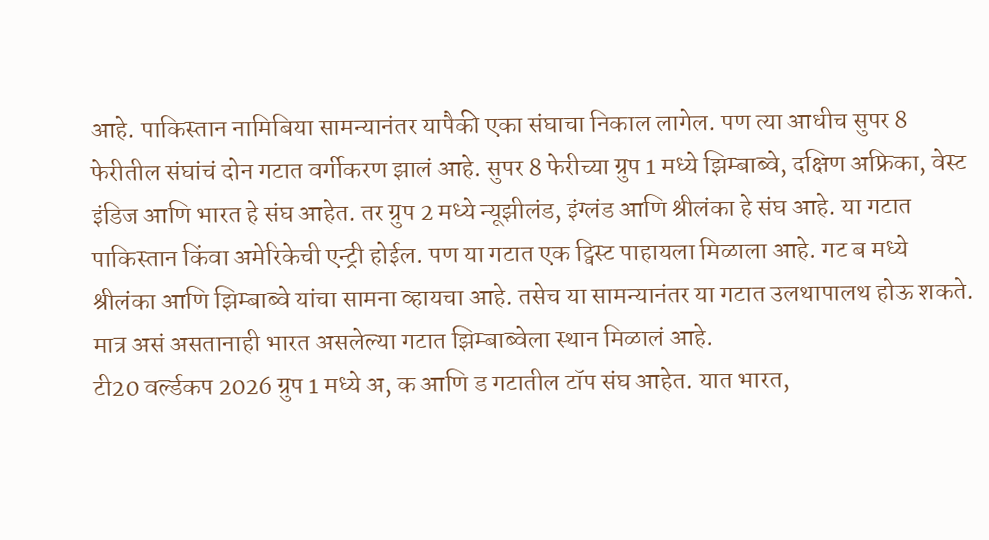आहे. पाकिस्तान नामिबिया सामन्यानंतर यापैकी एका संघाचा निकाल लागेल. पण त्या आधीच सुपर 8 फेरीतील संघांचं दोन गटात वर्गीकरण झालं आहे. सुपर 8 फेरीच्या ग्रुप 1 मध्ये झिम्बाब्वे, दक्षिण अफ्रिका, वेस्ट इंडिज आणि भारत हे संघ आहेत. तर ग्रुप 2 मध्ये न्यूझीलंड, इंग्लंड आणि श्रीलंका हे संघ आहे. या गटात पाकिस्तान किंवा अमेरिकेची एन्ट्री होईल. पण या गटात एक ट्विस्ट पाहायला मिळाला आहे. गट ब मध्ये श्रीलंका आणि झिम्बाब्वे यांचा सामना व्हायचा आहे. तसेच या सामन्यानंतर या गटात उलथापालथ होऊ शकते. मात्र असं असतानाही भारत असलेल्या गटात झिम्बाब्वेला स्थान मिळालं आहे.
टी20 वर्ल्डकप 2026 ग्रुप 1 मध्ये अ, क आणि ड गटातील टॉप संघ आहेत. यात भारत,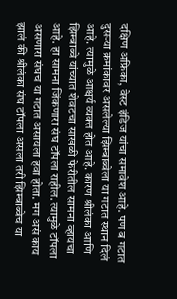दक्षिण अफ्रिका, वेस्ट इंडिज यांचा समावेश आहे. पण ब गटात दुसऱ्या क्रमांकावर असलेल्या झिम्बाब्वेला या गटात स्थान दिलं आहे. त्यामुळे आश्चर्य व्यक्त होत आहे. कारण श्रीलंका आणि झिम्बाब्वे यांच्यात शेवटचा साखळी फेरीतील सामना व्हायचा आहे. हा सामना जिंकणारा संघ टॉपला राहील. त्यामुळे टॉपला असणारा संघच या गटात असायला हवा होता. मग असं काय झालं की श्रीलंका संघ टॉपला असला तरी झिम्बाब्वेच या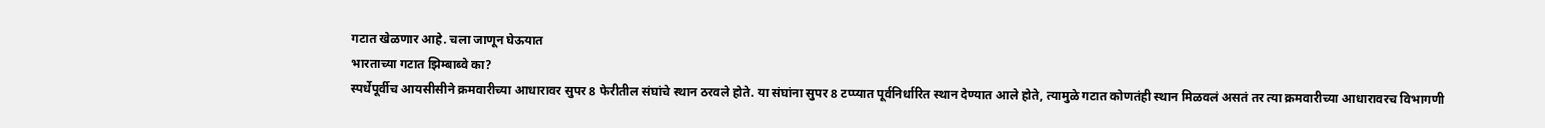गटात खेळणार आहे. चला जाणून घेऊयात
भारताच्या गटात झिम्बाब्वे का?
स्पर्धेपूर्वीच आयसीसीने क्रमवारीच्या आधारावर सुपर 8 फेरीतील संघांचे स्थान ठरवले होते. या संघांना सुपर 8 टप्प्यात पूर्वनिर्धारित स्थान देण्यात आले होते, त्यामुळे गटात कोणतंही स्थान मिळवलं असतं तर त्या क्रमवारीच्या आधारावरच विभागणी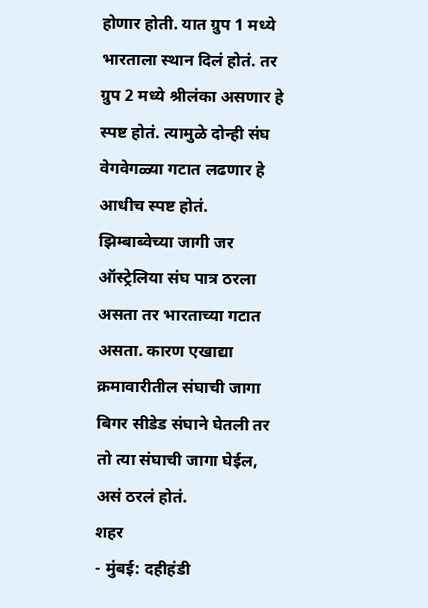होणार होती. यात ग्रुप 1 मध्ये भारताला स्थान दिलं होतं. तर ग्रुप 2 मध्ये श्रीलंका असणार हे स्पष्ट होतं. त्यामुळे दोन्ही संघ वेगवेगळ्या गटात लढणार हे आधीच स्पष्ट होतं. झिम्बाब्वेच्या जागी जर ऑस्ट्रेलिया संघ पात्र ठरला असता तर भारताच्या गटात असता. कारण एखाद्या क्रमावारीतील संघाची जागा बिगर सीडेड संघाने घेतली तर तो त्या संघाची जागा घेईल, असं ठरलं होतं.
शहर
- मुंबई: दहीहंडी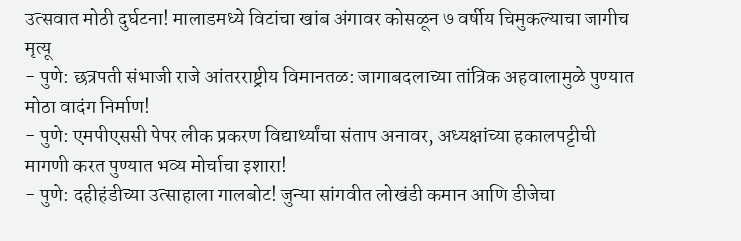उत्सवात मोठी दुर्घटना! मालाडमध्ये विटांचा खांब अंगावर कोसळून ७ वर्षीय चिमुकल्याचा जागीच मृत्यू
- पुणे: छत्रपती संभाजी राजे आंतरराष्ट्रीय विमानतळ: जागाबदलाच्या तांत्रिक अहवालामुळे पुण्यात मोठा वादंग निर्माण!
- पुणे: एमपीएससी पेपर लीक प्रकरण विद्यार्थ्यांचा संताप अनावर, अध्यक्षांच्या हकालपट्टीची मागणी करत पुण्यात भव्य मोर्चाचा इशारा!
- पुणे: दहीहंडीच्या उत्साहाला गालबोट! जुन्या सांगवीत लोखंडी कमान आणि डीजेचा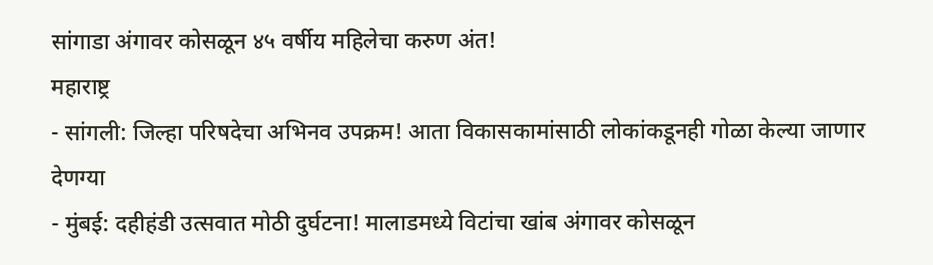सांगाडा अंगावर कोसळून ४५ वर्षीय महिलेचा करुण अंत!
महाराष्ट्र
- सांगली: जिल्हा परिषदेचा अभिनव उपक्रम! आता विकासकामांसाठी लोकांकडूनही गोळा केल्या जाणार देणग्या
- मुंबई: दहीहंडी उत्सवात मोठी दुर्घटना! मालाडमध्ये विटांचा खांब अंगावर कोसळून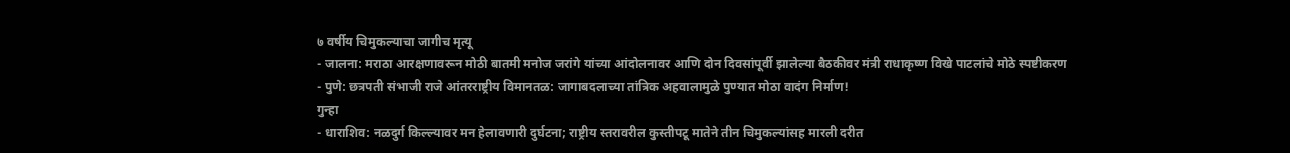७ वर्षीय चिमुकल्याचा जागीच मृत्यू
- जालना: मराठा आरक्षणावरून मोठी बातमी मनोज जरांगे यांच्या आंदोलनावर आणि दोन दिवसांपूर्वी झालेल्या बैठकीवर मंत्री राधाकृष्ण विखे पाटलांचे मोठे स्पष्टीकरण
- पुणे: छत्रपती संभाजी राजे आंतरराष्ट्रीय विमानतळ: जागाबदलाच्या तांत्रिक अहवालामुळे पुण्यात मोठा वादंग निर्माण!
गुन्हा
- धाराशिव: नळदुर्ग किल्ल्यावर मन हेलावणारी दुर्घटना; राष्ट्रीय स्तरावरील कुस्तीपटू मातेने तीन चिमुकल्यांसह मारली दरीत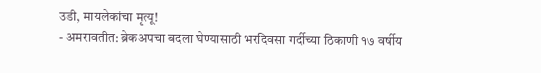उडी, मायलेकांचा मृत्यू!
- अमरावतीत: ब्रेकअपचा बदला घेण्यासाठी भरदिवसा गर्दीच्या ठिकाणी १७ वर्षीय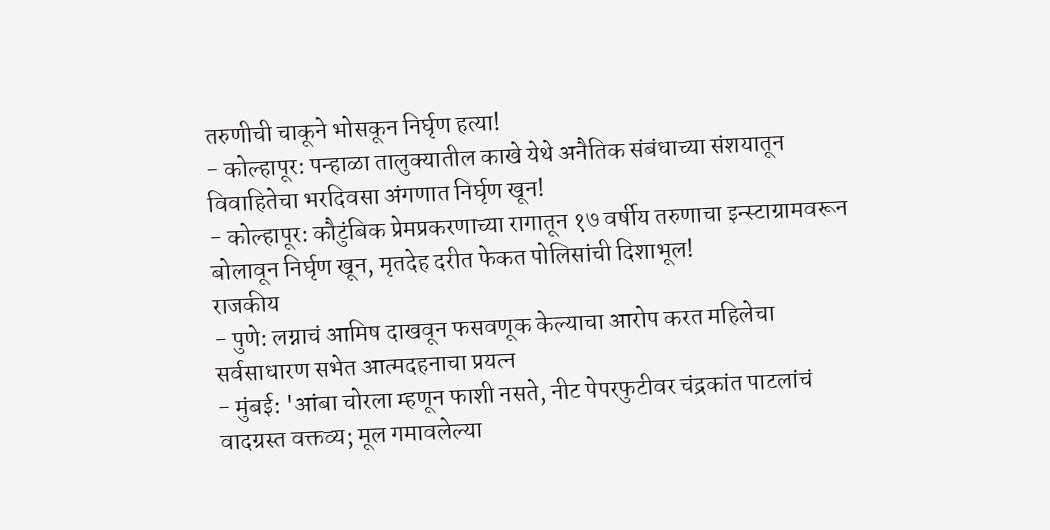तरुणीची चाकूने भोसकून निर्घृण हत्या!
- कोल्हापूर: पन्हाळा तालुक्यातील काखे येथे अनैतिक संबंधाच्या संशयातून विवाहितेचा भरदिवसा अंगणात निर्घृण खून!
- कोल्हापूर: कौटुंबिक प्रेमप्रकरणाच्या रागातून १७ वर्षीय तरुणाचा इन्स्टाग्रामवरून बोलावून निर्घृण खून, मृतदेह दरीत फेकत पोलिसांची दिशाभूल!
राजकीय
- पुणे: लग्नाचं आमिष दाखवून फसवणूक केल्याचा आरोप करत महिलेचा सर्वसाधारण सभेत आत्मदहनाचा प्रयत्न
- मुंबई: 'आंबा चोरला म्हणून फाशी नसते, नीट पेपरफुटीवर चंद्रकांत पाटलांचं वादग्रस्त वक्तव्य; मूल गमावलेल्या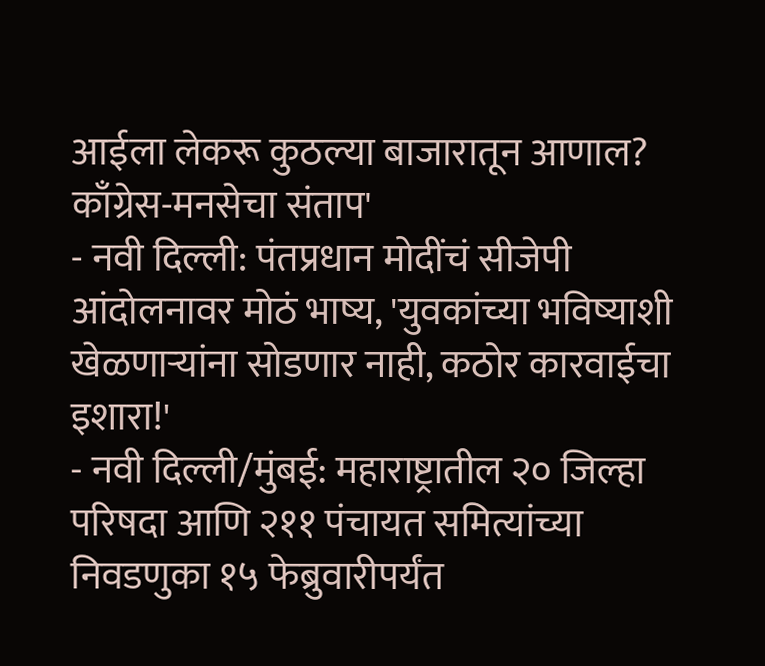आईला लेकरू कुठल्या बाजारातून आणाल? काँग्रेस-मनसेचा संताप'
- नवी दिल्ली: पंतप्रधान मोदींचं सीजेपी आंदोलनावर मोठं भाष्य, 'युवकांच्या भविष्याशी खेळणाऱ्यांना सोडणार नाही, कठोर कारवाईचा इशारा!'
- नवी दिल्ली/मुंबई: महाराष्ट्रातील २० जिल्हा परिषदा आणि २११ पंचायत समित्यांच्या निवडणुका १५ फेब्रुवारीपर्यंत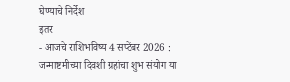घेण्याचे निर्देश
इतर
- आजचे राशिभविष्य 4 सप्टेंबर 2026 : जन्माष्टमीच्या दिवशी ग्रहांचा शुभ संयोग या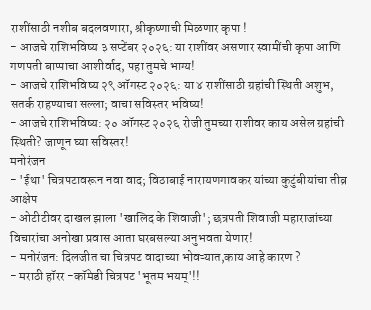राशींसाठी नशीब बदलवणारा, श्रीकृष्णाची मिळणार कृपा !
- आजचे राशिभविष्य ३ सप्टेंबर २०२६: या राशींवर असणार स्वामींची कृपा आणि गणपती बाप्पाचा आशीर्वाद, पहा तुमचे भाग्य!
- आजचे राशिभविष्य २९ ऑगस्ट २०२६: या ४ राशींसाठी ग्रहांची स्थिती अशुभ, सतर्क राहण्याचा सल्ला; वाचा सविस्तर भविष्य!
- आजचे राशिभविष्य: २० ऑगस्ट २०२६ रोजी तुमच्या राशीवर काय असेल ग्रहांची स्थिती? जाणून घ्या सविस्तर!
मनोरंजन
- 'ईथा' चित्रपटावरून नवा वाद; विठाबाई नारायणगावकर यांच्या कुटुंबीयांचा तीव्र आक्षेप
- ओटीटीवर दाखल झाला 'खालिद के शिवाजी'; छत्रपती शिवाजी महाराजांच्या विचारांचा अनोखा प्रवास आता घरबसल्या अनुभवता येणार!
- मनोरंजन: दिलजीत चा चित्रपट वादाच्या भोवऱ्यात,काय आहे कारण ?
- मराठी हॉरर -कॉमेडी चित्रपट 'भूतम भयम्'!!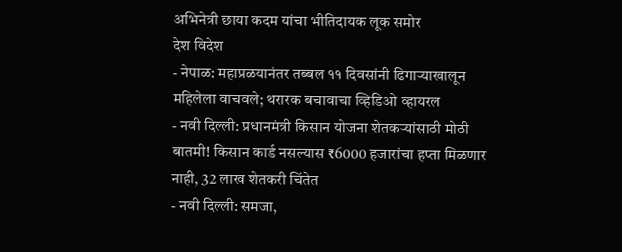अभिनेत्री छाया कदम यांचा भीतिदायक लूक समोर
देश विदेश
- नेपाळ: महाप्रळयानंतर तब्बल ११ दिवसांनी ढिगाऱ्याखालून महिलेला वाचवले; थरारक बचावाचा व्हिडिओ व्हायरल
- नवी दिल्ली: प्रधानमंत्री किसान योजना शेतकऱ्यांसाठी मोठी बातमी! किसान कार्ड नसल्यास ₹6000 हजारांचा हप्ता मिळणार नाही, 32 लाख शेतकरी चिंतेत
- नवी दिल्ली: समजा,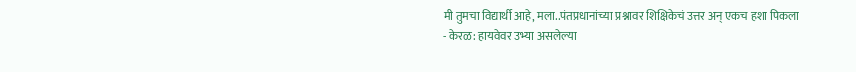मी तुमचा विद्यार्थी आहे, मला..पंतप्रधानांच्या प्रश्नावर शिक्षिकेचं उत्तर अन् एकच हशा पिकला
- केरळ: हायवेवर उभ्या असलेल्या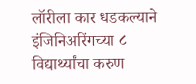लॉरीला कार धडकल्याने इंजिनिअरिंगच्या ८ विद्यार्थ्यांचा करुण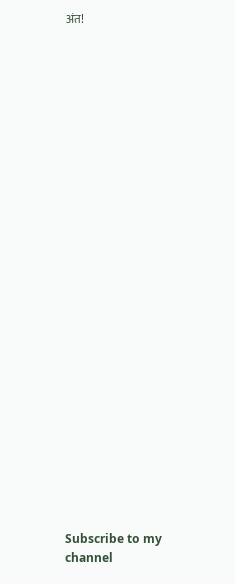अंत!



























Subscribe to my channel